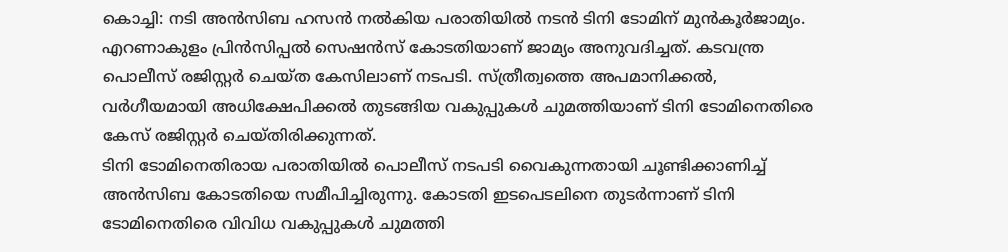കൊച്ചി: നടി അൻസിബ ഹസൻ നൽകിയ പരാതിയിൽ നടൻ ടിനി ടോമിന് മുൻകൂർജാമ്യം. എറണാകുളം പ്രിൻസിപ്പൽ സെഷൻസ് കോടതിയാണ് ജാമ്യം അനുവദിച്ചത്. കടവന്ത്ര പൊലീസ് രജിസ്റ്റർ ചെയ്ത കേസിലാണ് നടപടി. സ്ത്രീത്വത്തെ അപമാനിക്കൽ, വർഗീയമായി അധിക്ഷേപിക്കൽ തുടങ്ങിയ വകുപ്പുകൾ ചുമത്തിയാണ് ടിനി ടോമിനെതിരെ കേസ് രജിസ്റ്റർ ചെയ്തിരിക്കുന്നത്.
ടിനി ടോമിനെതിരായ പരാതിയിൽ പൊലീസ് നടപടി വൈകുന്നതായി ചൂണ്ടിക്കാണിച്ച് അൻസിബ കോടതിയെ സമീപിച്ചിരുന്നു. കോടതി ഇടപെടലിനെ തുടർന്നാണ് ടിനി ടോമിനെതിരെ വിവിധ വകുപ്പുകൾ ചുമത്തി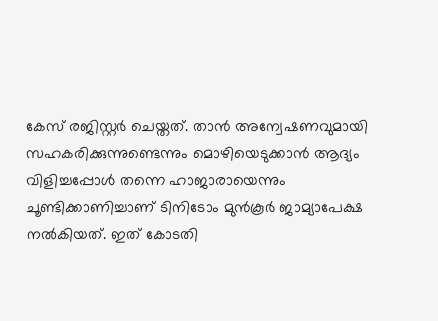കേസ് രജിസ്റ്റർ ചെയ്തത്. താൻ അന്വേഷണവുമായി സഹകരിക്കുന്നുണ്ടെന്നും മൊഴിയെടുക്കാൻ ആദ്യം വിളിച്ചപ്പോൾ തന്നെ ഹാജാരായെന്നും ചൂണ്ടിക്കാണിച്ചാണ് ടിനിടോം മുൻകൂർ ജാമ്യാപേക്ഷ നൽകിയത്. ഇത് കോടതി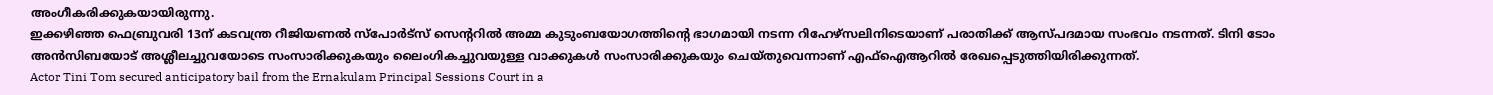അംഗീകരിക്കുകയായിരുന്നു.
ഇക്കഴിഞ്ഞ ഫെബ്രുവരി 13ന് കടവന്ത്ര റീജിയണൽ സ്പോർട്സ് സെന്ററിൽ അമ്മ കുടുംബയോഗത്തിന്റെ ഭാഗമായി നടന്ന റിഹേഴ്സലിനിടെയാണ് പരാതിക്ക് ആസ്പദമായ സംഭവം നടന്നത്. ടിനി ടോം അൻസിബയോട് അശ്ലീലച്ചുവയോടെ സംസാരിക്കുകയും ലൈംഗികച്ചുവയുള്ള വാക്കുകൾ സംസാരിക്കുകയും ചെയ്തുവെന്നാണ് എഫ്ഐആറിൽ രേഖപ്പെടുത്തിയിരിക്കുന്നത്.
Actor Tini Tom secured anticipatory bail from the Ernakulam Principal Sessions Court in a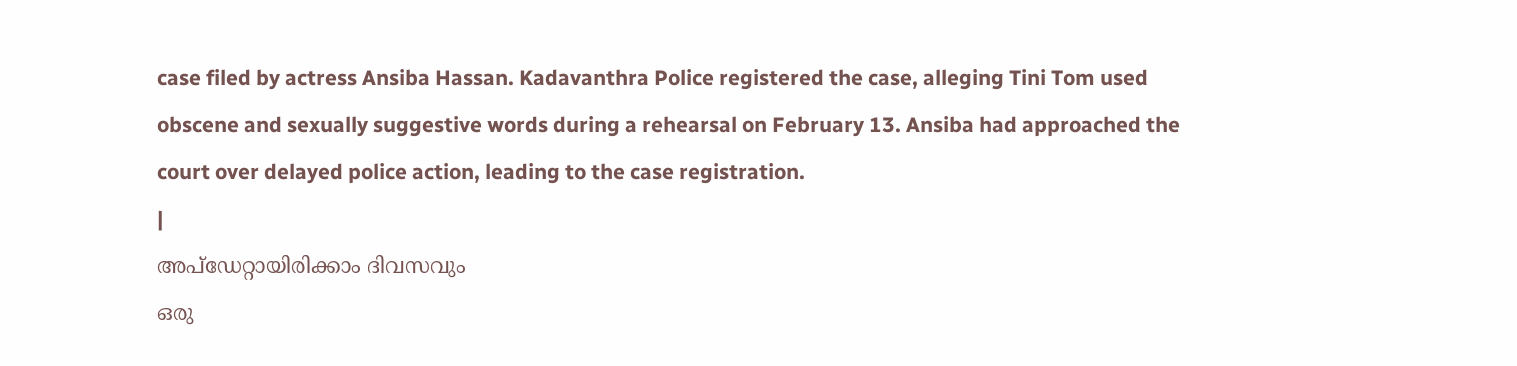case filed by actress Ansiba Hassan. Kadavanthra Police registered the case, alleging Tini Tom used obscene and sexually suggestive words during a rehearsal on February 13. Ansiba had approached the court over delayed police action, leading to the case registration.
|
അപ്ഡേറ്റായിരിക്കാം ദിവസവും
ഒരു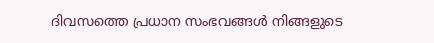ദിവസത്തെ പ്രധാന സംഭവങ്ങൾ നിങ്ങളുടെ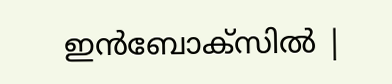ഇൻബോക്സിൽ |